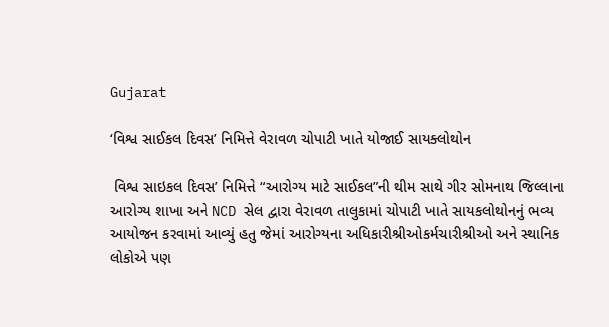Gujarat

‘વિશ્વ સાઈકલ દિવસ’ નિમિત્તે વેરાવળ ચોપાટી ખાતે યોજાઈ સાયક્લોથોન

 વિશ્વ સાઇકલ દિવસ’ નિમિત્તે “આરોગ્ય માટે સાઈકલ”ની થીમ સાથે ગીર સોમનાથ જિલ્લાના આરોગ્ય શાખા અને NCD સેલ દ્વારા વેરાવળ તાલુકામાં ચોપાટી ખાતે સાયકલોથોનનું ભવ્ય આયોજન કરવામાં આવ્યું હતુ જેમાં આરોગ્યના અધિકારીશ્રીઓકર્મચારીશ્રીઓ અને સ્થાનિક લોકોએ પણ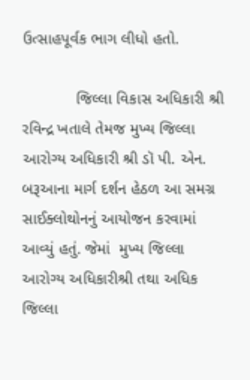ઉત્સાહપૂર્વક ભાગ લીધો હતો.

            જિલ્લા વિકાસ અધિકારી શ્રી રવિન્દ્ર ખતાલે તેમજ મુખ્ય જિલ્લા આરોગ્ય અધિકારી શ્રી ડૉ પી. એન. બરૂઆના માર્ગ દર્શન હેઠળ આ સમગ્ર સાઈક્લોથોનનું આયોજન કરવામાં આવ્યું હતું. જેમાં  મુખ્ય જિલ્લા આરોગ્ય અધિકારીશ્રી તથા અધિક જિલ્લા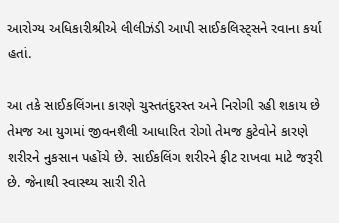આરોગ્ય અધિકારીશ્રીએ લીલીઝંડી આપી સાઈકલિસ્ટ્સને રવાના કર્યા હતાં.

આ તકે સાઈકલિંગના કારણે ચુસ્તતંદુરસ્ત અને નિરોગી રહી શકાય છે તેમજ આ યુગમાં જીવનશૈલી આધારિત રોગો તેમજ કુટેવોને કારણે શરીરને નુકસાન પહોંચે છે. સાઈકલિંગ શરીરને ફીટ રાખવા માટે જરૂરી છે. જેનાથી સ્વાસ્થ્ય સારી રીતે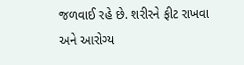જળવાઈ રહે છે. શરીરને ફીટ રાખવા અને આરોગ્ય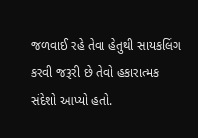જળવાઈ રહે તેવા હેતુથી સાયકલિંગ કરવી જરૂરી છે તેવો હકારાત્મક સંદેશો આપ્યો હતો.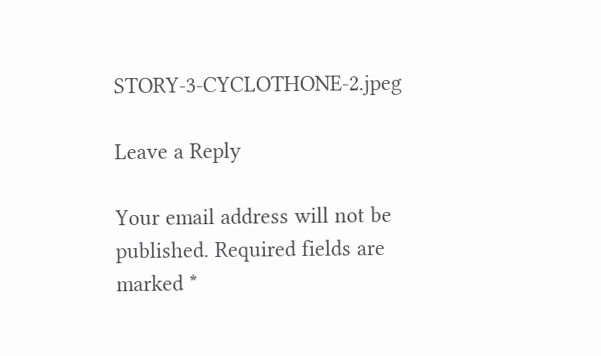STORY-3-CYCLOTHONE-2.jpeg

Leave a Reply

Your email address will not be published. Required fields are marked *